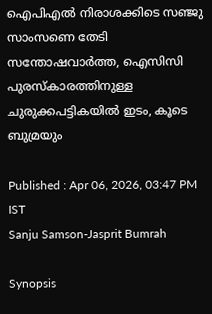ഐപിഎൽ നിരാശക്കിടെ സഞ്ജു സാംസണെ തേടി സന്തോഷവാര്‍ത്ത, ഐസിസി പുരസ്കാരത്തിനുള്ള ചുരുക്കപട്ടികയില്‍ ഇടം, കൂടെ ബുമ്രയും

Published : Apr 06, 2026, 03:47 PM IST
Sanju Samson-Jasprit Bumrah

Synopsis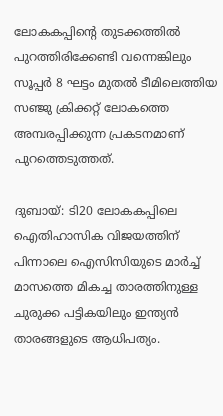ലോകകപ്പിന്‍റെ തുടക്കത്തിൽ പുറത്തിരിക്കേണ്ടി വന്നെങ്കിലും സൂപ്പർ 8 ഘട്ടം മുതൽ ടീമിലെത്തിയ സഞ്ജു ക്രിക്കറ്റ് ലോകത്തെ അമ്പരപ്പിക്കുന്ന പ്രകടനമാണ് പുറത്തെടുത്തത്.

ദുബായ്: ടി20 ലോകകപ്പിലെ ഐതിഹാസിക വിജയത്തിന് പിന്നാലെ ഐസിസിയുടെ മാർച്ച് മാസത്തെ മികച്ച താരത്തിനുള്ള ചുരുക്ക പട്ടികയിലും ഇന്ത്യൻ താരങ്ങളുടെ ആധിപത്യം.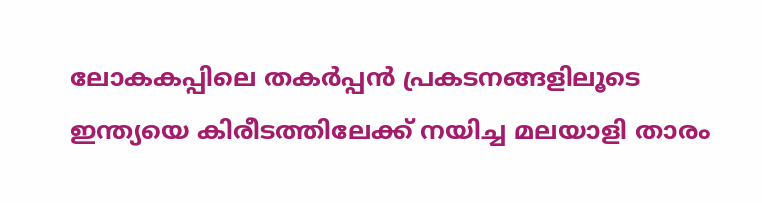ലോകകപ്പിലെ തകർപ്പൻ പ്രകടനങ്ങളിലൂടെ ഇന്ത്യയെ കിരീടത്തിലേക്ക് നയിച്ച മലയാളി താരം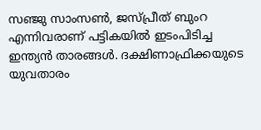സഞ്ജു സാംസൺ, ജസ്പ്രീത് ബുംറ എന്നിവരാണ് പട്ടികയിൽ ഇടംപിടിച്ച ഇന്ത്യൻ താരങ്ങൾ. ദക്ഷിണാഫ്രിക്കയുടെ യുവതാരം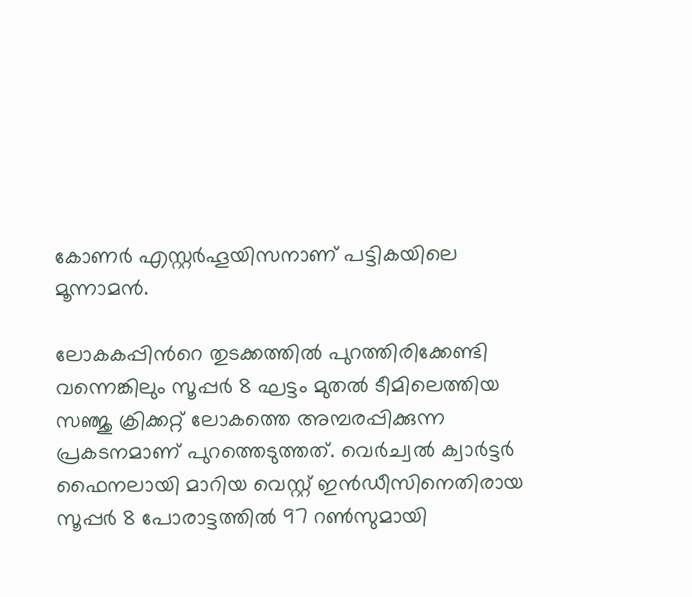കോണർ എസ്റ്റർഹൂയിസനാണ് പട്ടികയിലെ മൂന്നാമൻ.

ലോകകപ്പിന്‍റെ തുടക്കത്തിൽ പുറത്തിരിക്കേണ്ടി വന്നെങ്കിലും സൂപ്പർ 8 ഘട്ടം മുതൽ ടീമിലെത്തിയ സഞ്ജു ക്രിക്കറ്റ് ലോകത്തെ അമ്പരപ്പിക്കുന്ന പ്രകടനമാണ് പുറത്തെടുത്തത്. വെര്‍ച്വല്‍ ക്വാര്‍ട്ടര്‍ ഫൈനലായി മാറിയ വെസ്റ്റ് ഇന്‍ഡീസിനെതിരായ സൂപ്പര്‍ 8 പോരാട്ടത്തില്‍ 97 റൺസുമായി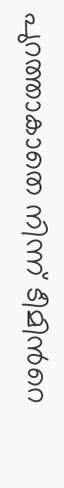പുറത്താകാതെ നിന്ന് ടീമിന്‍റെ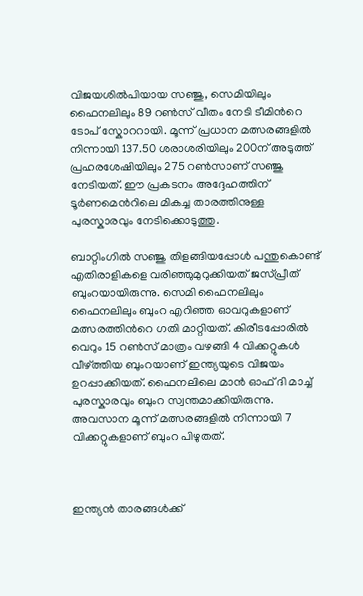വിജയശില്‍പിയായ സഞ്ജു, സെമിയിലും ഫൈനലിലും 89 റൺസ് വീതം നേടി ടീമിന്‍റെ ടോപ് സ്കോററായി. മൂന്ന് പ്രധാന മത്സരങ്ങളിൽ നിന്നായി 137.50 ശരാശരിയിലും 200ന് അടുത്ത് പ്രഹരശേഷിയിലും 275 റൺസാണ് സഞ്ജു നേടിയത്. ഈ പ്രകടനം അദ്ദേഹത്തിന് ടൂർണമെന്‍റിലെ മികച്ച താരത്തിനുള്ള പുരസ്കാരവും നേടിക്കൊടുത്തു.

ബാറ്റിംഗിൽ സഞ്ജു തിളങ്ങിയപ്പോൾ പന്തുകൊണ്ട് എതിരാളികളെ വരിഞ്ഞുമുറുക്കിയത് ജസ്പ്രീത് ബുംറയായിരുന്നു. സെമി ഫൈനലിലും ഫൈനലിലും ബുംറ എറിഞ്ഞ ഓവറുകളാണ് മത്സരത്തിന്‍റെ ഗതി മാറ്റിയത്. കിരീടപ്പോരിൽ വെറും 15 റൺസ് മാത്രം വഴങ്ങി 4 വിക്കറ്റുകൾ വീഴ്ത്തിയ ബുംറയാണ് ഇന്ത്യയുടെ വിജയം ഉറപ്പാക്കിയത്. ഫൈനലിലെ മാൻ ഓഫ് ദി മാച്ച് പുരസ്കാരവും ബുംറ സ്വന്തമാക്കിയിരുന്നു. അവസാന മൂന്ന് മത്സരങ്ങളിൽ നിന്നായി 7 വിക്കറ്റുകളാണ് ബുംറ പിഴുതത്.



ഇന്ത്യൻ താരങ്ങൾക്ക്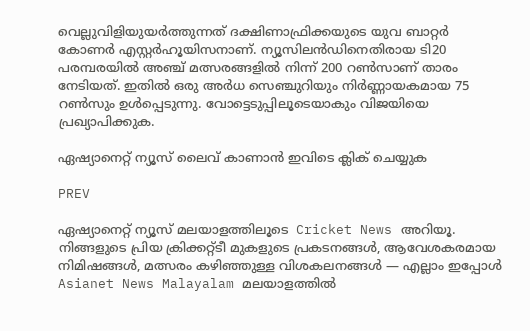വെല്ലുവിളിയുയർത്തുന്നത് ദക്ഷിണാഫ്രിക്കയുടെ യുവ ബാറ്റർ കോണർ എസ്റ്റർഹൂയിസനാണ്. ന്യൂസിലൻഡിനെതിരായ ടി20 പരമ്പരയിൽ അഞ്ച് മത്സരങ്ങളിൽ നിന്ന് 200 റൺസാണ് താരം നേടിയത്. ഇതിൽ ഒരു അർധ സെഞ്ചുറിയും നിർണ്ണായകമായ 75 റൺസും ഉൾപ്പെടുന്നു. വോട്ടെടുപ്പിലൂടെയാകും വിജയിയെ പ്രഖ്യാപിക്കുക.

ഏഷ്യാനെറ്റ് ന്യൂസ് ലൈവ് കാണാന്‍ ഇവിടെ ക്ലിക് ചെയ്യുക

PREV

ഏഷ്യാനെറ്റ് ന്യൂസ് മലയാളത്തിലൂടെ  Cricket News അറിയൂ.  നിങ്ങളുടെ പ്രിയ ക്രിക്കറ്റ്ടീ മുകളുടെ പ്രകടനങ്ങൾ, ആവേശകരമായ നിമിഷങ്ങൾ, മത്സരം കഴിഞ്ഞുള്ള വിശകലനങ്ങൾ — എല്ലാം ഇപ്പോൾ Asianet News Malayalam മലയാളത്തിൽ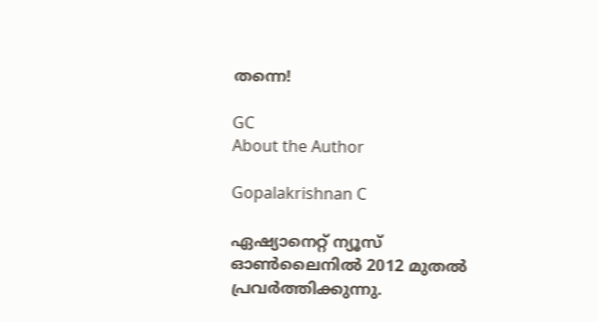തന്നെ!

GC
About the Author

Gopalakrishnan C

ഏഷ്യാനെറ്റ് ന്യൂസ് ഓണ്‍ലൈനില്‍ 2012 മുതല്‍ പ്രവര്‍ത്തിക്കുന്നു.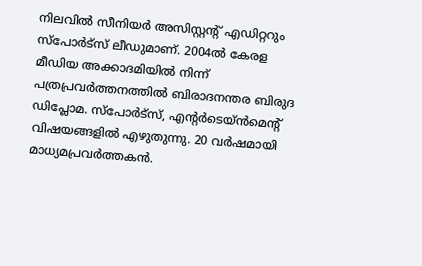നിലവില്‍ സീനിയര്‍ അസിസ്റ്റന്‍റ് എഡിറ്ററും സ്പോർട്സ് ലീഡുമാണ്. 2004ൽ കേരള മീഡിയ അക്കാദമിയില്‍ നിന്ന് പത്രപ്രവര്‍ത്തനത്തില്‍ ബിരാദനന്തര ബിരുദ ഡിപ്ലോമ. സ്പോര്‍ട്സ്, എന്‍റര്‍ടെയ്ൻമെന്‍റ് വിഷയങ്ങളില്‍ എഴുതുന്നു. 20 വര്‍ഷമായി മാധ്യമപ്രവര്‍ത്തകൻ.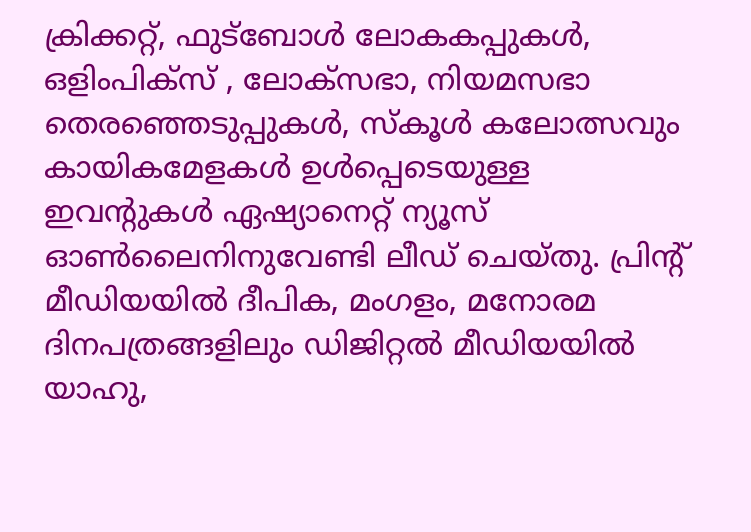ക്രിക്കറ്റ്, ഫുട്ബോള്‍ ലോകകപ്പുകൾ, ഒളിംപിക്സ് , ലോക്സഭാ, നിയമസഭാ തെരഞ്ഞെടുപ്പുകള്‍, സ്കൂള്‍ കലോത്സവും കായികമേളകള്‍ ഉള്‍പ്പെടെയുള്ള ഇവന്‍റുകള്‍ ഏഷ്യാനെറ്റ് ന്യൂസ് ഓണ്‍ലൈനിനുവേണ്ടി ലീഡ് ചെയ്തു. പ്രിന്‍റ് മീഡിയയില്‍ ദീപിക, മംഗളം, മനോരമ ദിനപത്രങ്ങളിലും ഡിജിറ്റൽ മീഡിയയില്‍ യാഹു,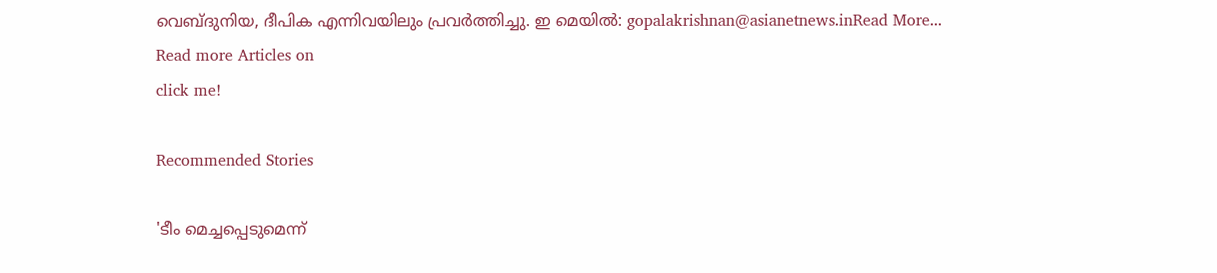വെബ്ദുനിയ, ദീപിക എന്നിവയിലും പ്രവര്‍ത്തിച്ചു. ഇ മെയില്‍: gopalakrishnan@asianetnews.inRead More...
Read more Articles on
click me!

Recommended Stories

'ടീം മെച്ചപ്പെടുമെന്ന്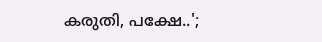കരുതി, പക്ഷേ..';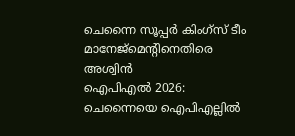ചെന്നൈ സൂപ്പര്‍ കിംഗ്‌സ് ടീം മാനേജ്‌മെന്റിനെതിരെ അശ്വിന്‍
ഐപിഎല്‍ 2026: ചെന്നൈയെ ഐപിഎല്ലില്‍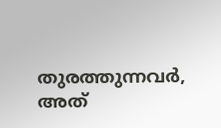തുരത്തുന്നവര്‍, അത്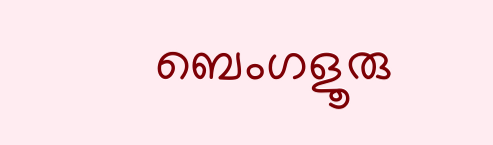ബെംഗളൂരു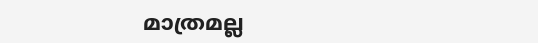മാത്രമല്ല